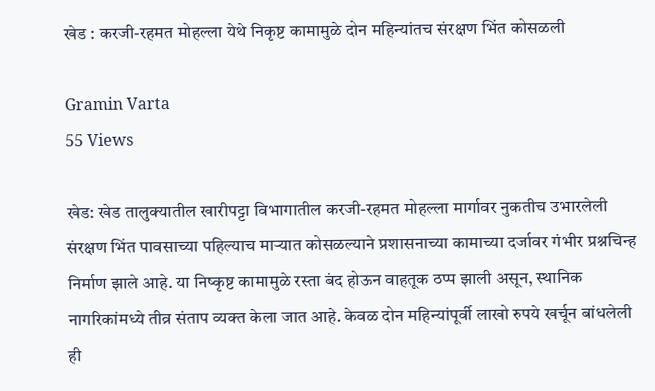खेड : करजी-रहमत मोहल्ला येथे निकृष्ट कामामुळे दोन महिन्यांतच संरक्षण भिंत कोसळली

Gramin Varta
55 Views

खेड: खेड तालुक्यातील खारीपट्टा विभागातील करजी-रहमत मोहल्ला मार्गावर नुकतीच उभारलेली संरक्षण भिंत पावसाच्या पहिल्याच माऱ्यात कोसळल्याने प्रशासनाच्या कामाच्या दर्जावर गंभीर प्रश्नचिन्ह निर्माण झाले आहे. या निष्कृष्ट कामामुळे रस्ता बंद होऊन वाहतूक ठप्प झाली असून, स्थानिक नागरिकांमध्ये तीव्र संताप व्यक्त केला जात आहे. केवळ दोन महिन्यांपूर्वी लाखो रुपये खर्चून बांधलेली ही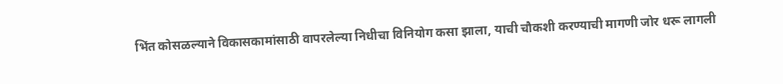भिंत कोसळल्याने विकासकामांसाठी वापरलेल्या निधीचा विनियोग कसा झाला, याची चौकशी करण्याची मागणी जोर धरू लागली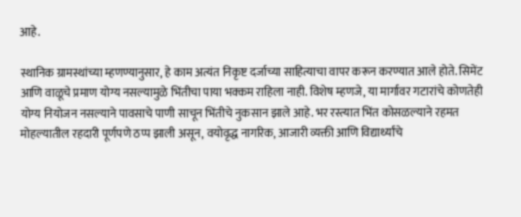आहे.

स्थानिक ग्रामस्थांच्या म्हणण्यानुसार, हे काम अत्यंत निकृष्ट दर्जाच्या साहित्याचा वापर करून करण्यात आले होते. सिमेंट आणि वाळूचे प्रमाण योग्य नसल्यामुळे भिंतीचा पाया भक्कम राहिला नाही. विशेष म्हणजे, या मार्गावर गटारांचे कोणतेही योग्य नियोजन नसल्याने पावसाचे पाणी साचून भिंतीचे नुकसान झाले आहे. भर रस्त्यात भिंत कोसळल्याने रहमत मोहल्यातील रहदारी पूर्णपणे ठप्प झाली असून, वयोवृद्ध नागरिक, आजारी व्यक्ती आणि विद्यार्थ्यांचे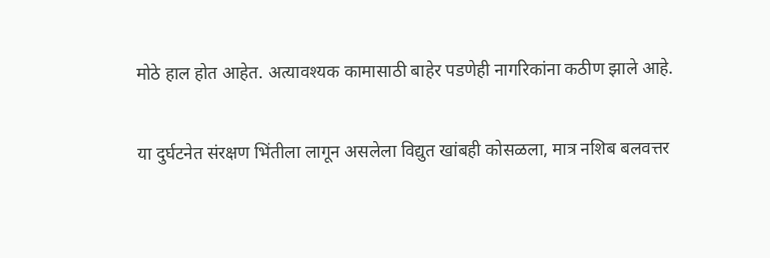मोठे हाल होत आहेत. अत्यावश्यक कामासाठी बाहेर पडणेही नागरिकांना कठीण झाले आहे.

या दुर्घटनेत संरक्षण भिंतीला लागून असलेला विद्युत खांबही कोसळला, मात्र नशिब बलवत्तर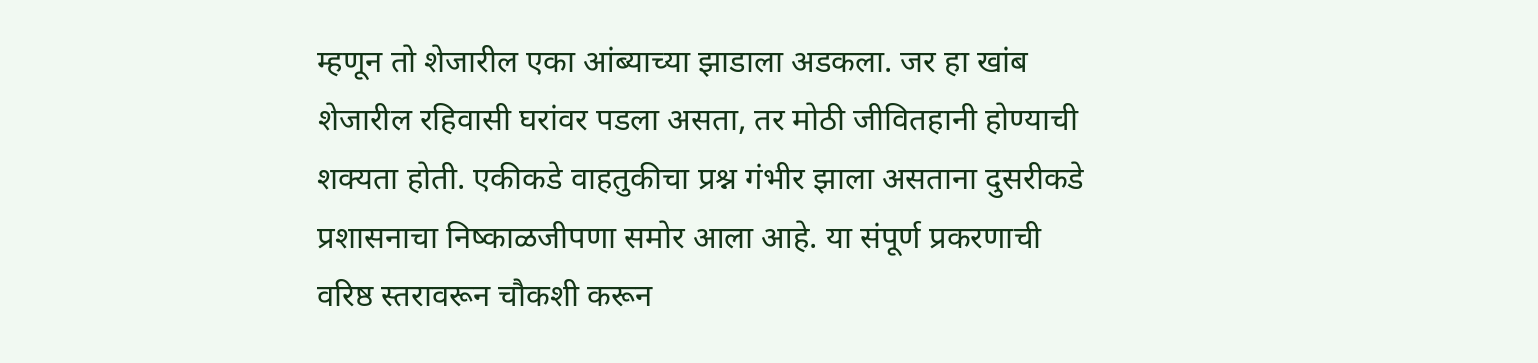म्हणून तो शेजारील एका आंब्याच्या झाडाला अडकला. जर हा खांब शेजारील रहिवासी घरांवर पडला असता, तर मोठी जीवितहानी होण्याची शक्यता होती. एकीकडे वाहतुकीचा प्रश्न गंभीर झाला असताना दुसरीकडे प्रशासनाचा निष्काळजीपणा समोर आला आहे. या संपूर्ण प्रकरणाची वरिष्ठ स्तरावरून चौकशी करून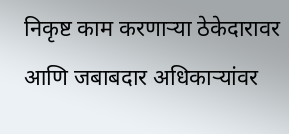निकृष्ट काम करणाऱ्या ठेकेदारावर आणि जबाबदार अधिकाऱ्यांवर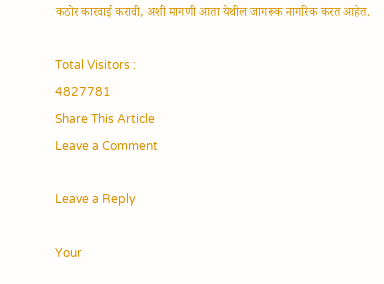कठोर कारवाई करावी, अशी मागणी आता येथील जागरूक नागरिक करत आहेत.

Total Visitors :
4827781
Share This Article
Leave a Comment

Leave a Reply

Your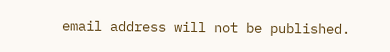email address will not be published.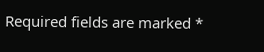Required fields are marked *